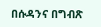በሱዳንና በግብጽ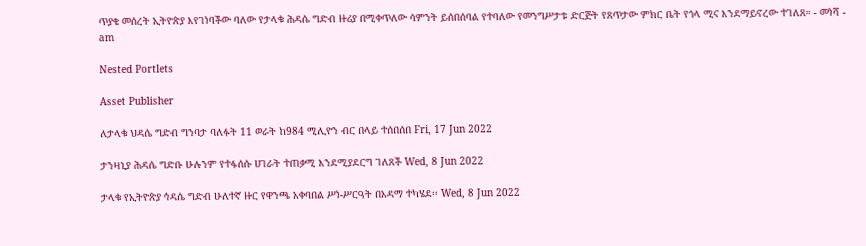ጥያቄ መሰረት ኢትዮጵያ እየገነባችው ባለው የታላቁ ሕዳሴ ግድብ ዙሪያ በሚቀጥለው ሳምንት ይሰበሰባል የተባለው የመንግሥታቱ ድርጅት የጸጥታው ምክር ቤት የጎላ ሚና እንደማይኖረው ተገለጸ። - መነሻ - am

Nested Portlets

Asset Publisher

ለታላቁ ህዳሴ ግድብ ግንባታ ባለፉት 11 ወራት ከ984 ሚሊዮን ብር በላይ ተሰበሰበ Fri, 17 Jun 2022

ታንዛኒያ ሕዳሴ ግድቡ ሁሉንም የተፋሰሱ ሀገራት ተጠቃሚ እንደሚያደርግ ገለጸች Wed, 8 Jun 2022

ታላቁ የኢትዮጵያ ኅዳሴ ግድብ ሁለተኛ ዙር የዋንጫ አቀባበል ሥነ-ሥርዓት በአዳማ ተካሄደ፡፡ Wed, 8 Jun 2022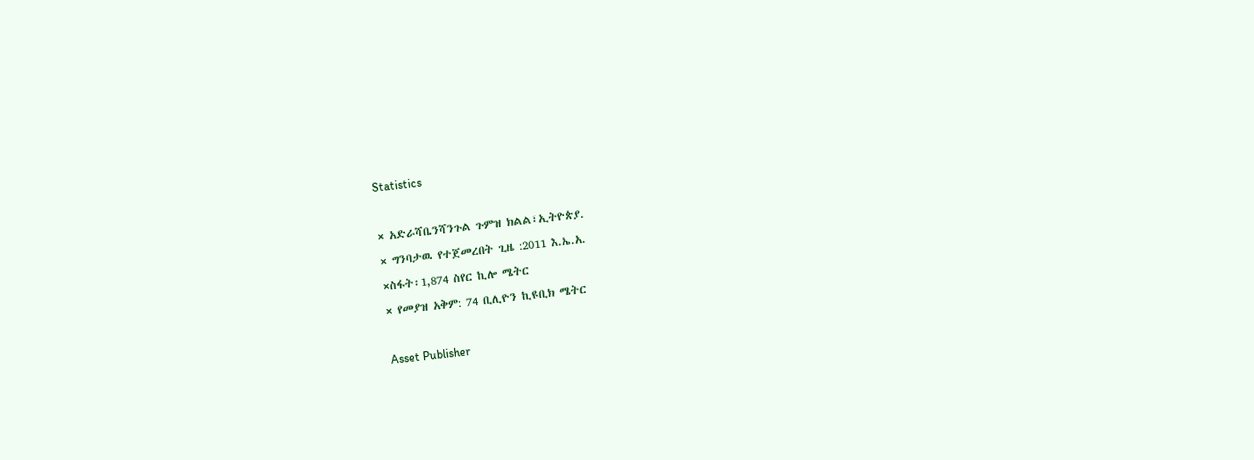Statistics

× አድራሻቤንሻንጉል ጉምዝ ክልል፣ኢትዮጵያ.
× ግንባታዉ የተጀመረበት ጊዜ :2011 እ.ኤ.አ.
×ስፋት፡1,874 ስየር ኪሎ ሜትር
× የመያዝ አቅም: 74 ቢሊዮን ኪዩቢክ ሜትር

Asset Publisher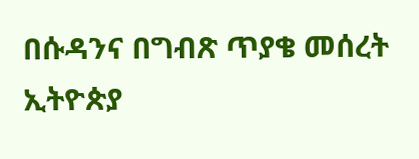በሱዳንና በግብጽ ጥያቄ መሰረት ኢትዮጵያ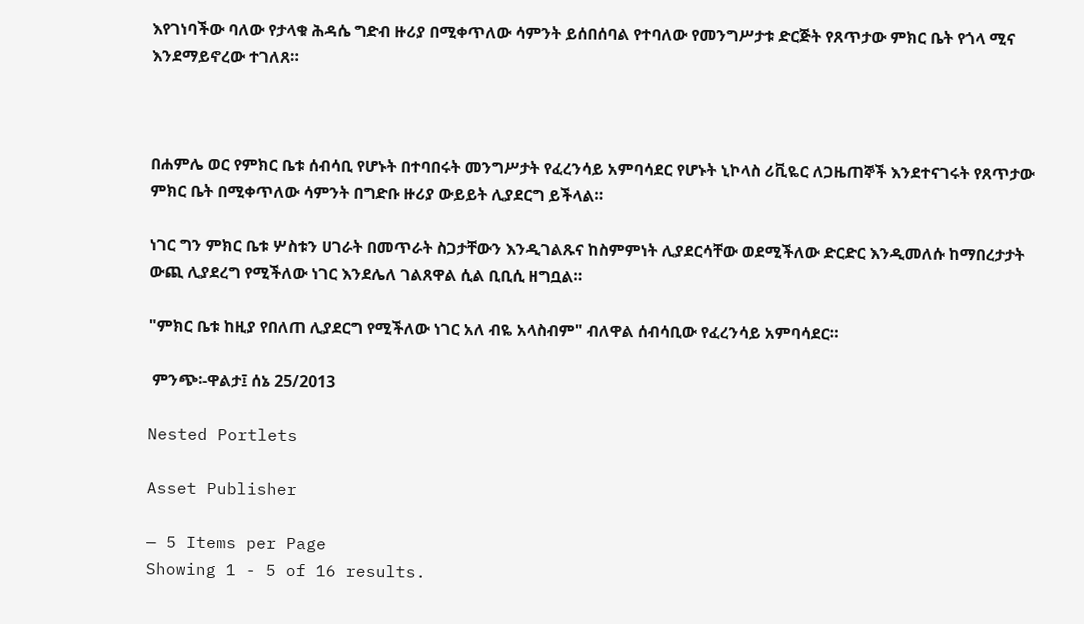እየገነባችው ባለው የታላቁ ሕዳሴ ግድብ ዙሪያ በሚቀጥለው ሳምንት ይሰበሰባል የተባለው የመንግሥታቱ ድርጅት የጸጥታው ምክር ቤት የጎላ ሚና እንደማይኖረው ተገለጸ።



በሐምሌ ወር የምክር ቤቱ ሰብሳቢ የሆኑት በተባበሩት መንግሥታት የፈረንሳይ አምባሳደር የሆኑት ኒኮላስ ሪቪዬር ለጋዜጠኞች እንደተናገሩት የጸጥታው ምክር ቤት በሚቀጥለው ሳምንት በግድቡ ዙሪያ ውይይት ሊያደርግ ይችላል።

ነገር ግን ምክር ቤቱ ሦስቱን ሀገራት በመጥራት ስጋታቸውን እንዲገልጹና ከስምምነት ሊያደርሳቸው ወደሚችለው ድርድር እንዲመለሱ ከማበረታታት ውጪ ሊያደረግ የሚችለው ነገር እንደሌለ ገልጸዋል ሲል ቢቢሲ ዘግቧል።

"ምክር ቤቱ ከዚያ የበለጠ ሊያደርግ የሚችለው ነገር አለ ብዬ አላስብም" ብለዋል ሰብሳቢው የፈረንሳይ አምባሳደር።

 ምንጭ፡-ዋልታ፤ ሰኔ 25/2013

Nested Portlets

Asset Publisher

— 5 Items per Page
Showing 1 - 5 of 16 results.